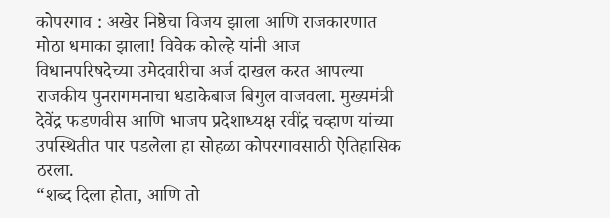कोपरगाव : अखेर निष्ठेचा विजय झाला आणि राजकारणात मोठा धमाका झाला! विवेक कोल्हे यांनी आज विधानपरिषदेच्या उमेदवारीचा अर्ज दाखल करत आपल्या राजकीय पुनरागमनाचा धडाकेबाज बिगुल वाजवला. मुख्यमंत्री देवेंद्र फडणवीस आणि भाजप प्रदेशाध्यक्ष रवींद्र चव्हाण यांच्या उपस्थितीत पार पडलेला हा सोहळा कोपरगावसाठी ऐतिहासिक ठरला.
“शब्द दिला होता, आणि तो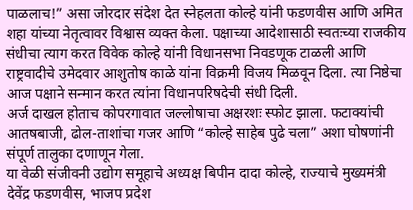पाळलाच!” असा जोरदार संदेश देत स्नेहलता कोल्हे यांनी फडणवीस आणि अमित शहा यांच्या नेतृत्वावर विश्वास व्यक्त केला. पक्षाच्या आदेशासाठी स्वतःच्या राजकीय संधीचा त्याग करत विवेक कोल्हे यांनी विधानसभा निवडणूक टाळली आणि राष्ट्रवादीचे उमेदवार आशुतोष काळे यांना विक्रमी विजय मिळवून दिला. त्या निष्ठेचा आज पक्षाने सन्मान करत त्यांना विधानपरिषदेची संधी दिली.
अर्ज दाखल होताच कोपरगावात जल्लोषाचा अक्षरशः स्फोट झाला. फटाक्यांची आतषबाजी, ढोल-ताशांचा गजर आणि “कोल्हे साहेब पुढे चला” अशा घोषणांनी संपूर्ण तालुका दणाणून गेला.
या वेळी संजीवनी उद्योग समूहाचे अध्यक्ष बिपीन दादा कोल्हे, राज्याचे मुख्यमंत्री देवेंद्र फडणवीस, भाजप प्रदेश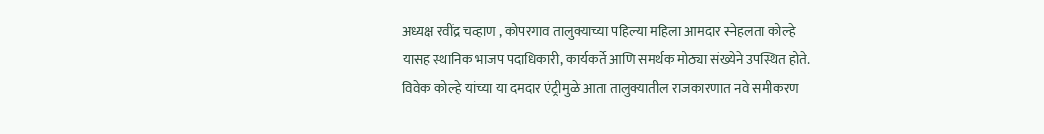अध्यक्ष रवींद्र चव्हाण , कोपरगाव तालुक्याच्या पहिल्या महिला आमदार स्नेहलता कोल्हे यासह स्थानिक भाजप पदाधिकारी, कार्यकर्ते आणि समर्थक मोठ्या संख्येने उपस्थित होते. विवेक कोल्हे यांच्या या दमदार एंट्रीमुळे आता तालुक्यातील राजकारणात नवे समीकरण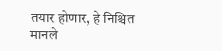तयार होणार, हे निश्चित मानले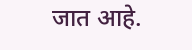जात आहे.